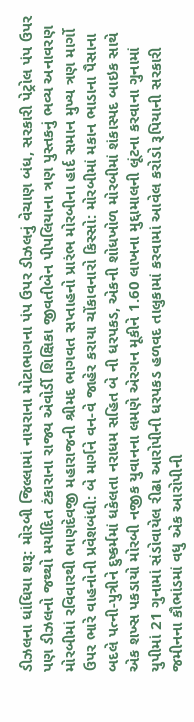ડીઝલના ધાંધિયા શરૂ: મોરબી જિલ્લામાં નાયરાના મોટાભાગના પંપ ઉપર ડીઝલનું વેચાણ બંધ, સરકારી પેટ્રોલ પંપ ઉપર પણ ડીઝલનો જથ્થો મર્યાદિત ટંકારાના રાજ્ય એવોર્ડી શિક્ષિકા જીવતીબેન પીપલિયાના ત્રણ પુસ્તકનું ભવ્ય અનાવરણ મોરબીમાં રવિવારથી ભાણદેવજી મહારાજની શ્રીમદ ભાગવત સપ્તાહનો પ્રારંભ મોરબીના હાર્દ સમાન મુખ્ય ત્રણ માર્ગો ઉપર ભારે વાહનોની પ્રવેશબંધી: બે માર્ગને વન-વે જાહેર કરાયા ચોંકાવનારો કિસ્સો: મોરબીમાં મકાન ભાડાના પૈસાના બદલે પત્ની-પુત્રીને દુષ્કર્મમાં ધકેલતા નરાધમ સહિત બે ની ધરપકડ, એકની શોધખોળ મોરબીમાં શંકાસ્પદ બાઇક સાથે એક શખ્સ પકડાયો મોરબી નજીક યુવાનના લમણે એરગન મૂકીને 1.60 લાખના મુદ્દામાલની લૂંટના કરવાના ગુનામાં યુપીમાં 21 ગુનામાં સંડોવાયેલ રીઢા આરોપીની ધરપકડ હળવદ તાલુકામાં કરવામાં આવેલ કરોડો રૂપિયાની સરકારી જમીનના કૌભાંડમાં વધુ એક આરોપીની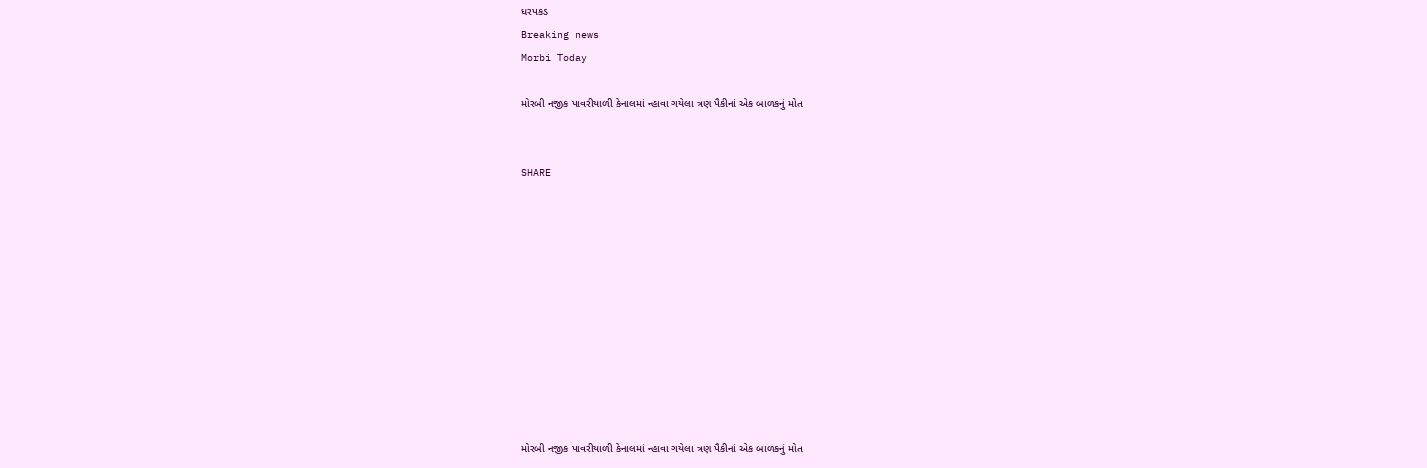ધરપકડ
Breaking news
Morbi Today

મોરબી નજીક પાવરીયાળી કેનાલમાં ન્હાવા ગયેલા ત્રણ પૈકીનાં એક બાળકનું મોત


SHARE











મોરબી નજીક પાવરીયાળી કેનાલમાં ન્હાવા ગયેલા ત્રણ પૈકીનાં એક બાળકનું મોત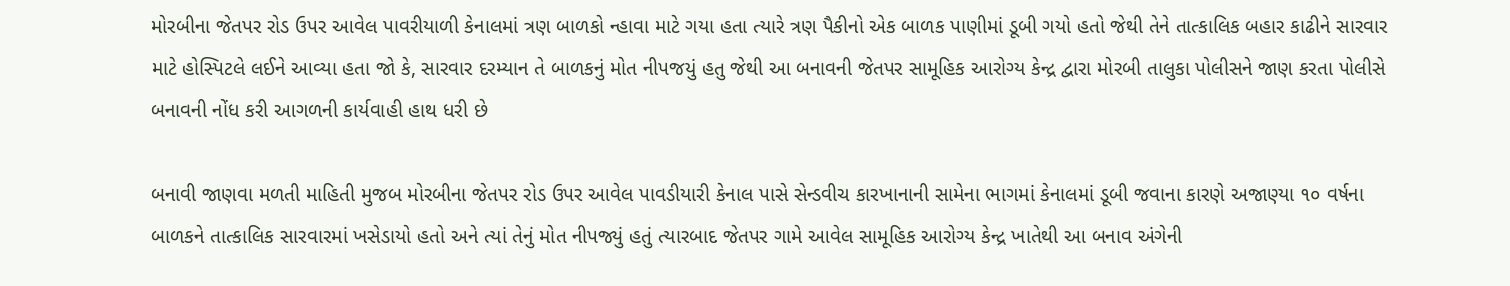મોરબીના જેતપર રોડ ઉપર આવેલ પાવરીયાળી કેનાલમાં ત્રણ બાળકો ન્હાવા માટે ગયા હતા ત્યારે ત્રણ પૈકીનો એક બાળક પાણીમાં ડૂબી ગયો હતો જેથી તેને તાત્કાલિક બહાર કાઢીને સારવાર માટે હોસ્પિટલે લઈને આવ્યા હતા જો કે, સારવાર દરમ્યાન તે બાળકનું મોત નીપજયું હતુ જેથી આ બનાવની જેતપર સામૂહિક આરોગ્ય કેન્દ્ર દ્વારા મોરબી તાલુકા પોલીસને જાણ કરતા પોલીસે બનાવની નોંધ કરી આગળની કાર્યવાહી હાથ ધરી છે

બનાવી જાણવા મળતી માહિતી મુજબ મોરબીના જેતપર રોડ ઉપર આવેલ પાવડીયારી કેનાલ પાસે સેન્ડવીચ કારખાનાની સામેના ભાગમાં કેનાલમાં ડૂબી જવાના કારણે અજાણ્યા ૧૦ વર્ષના બાળકને તાત્કાલિક સારવારમાં ખસેડાયો હતો અને ત્યાં તેનું મોત નીપજ્યું હતું ત્યારબાદ જેતપર ગામે આવેલ સામૂહિક આરોગ્ય કેન્દ્ર ખાતેથી આ બનાવ અંગેની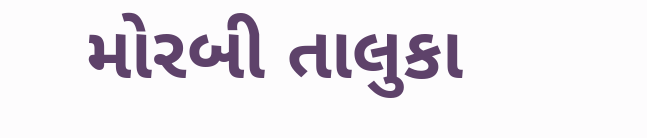મોરબી તાલુકા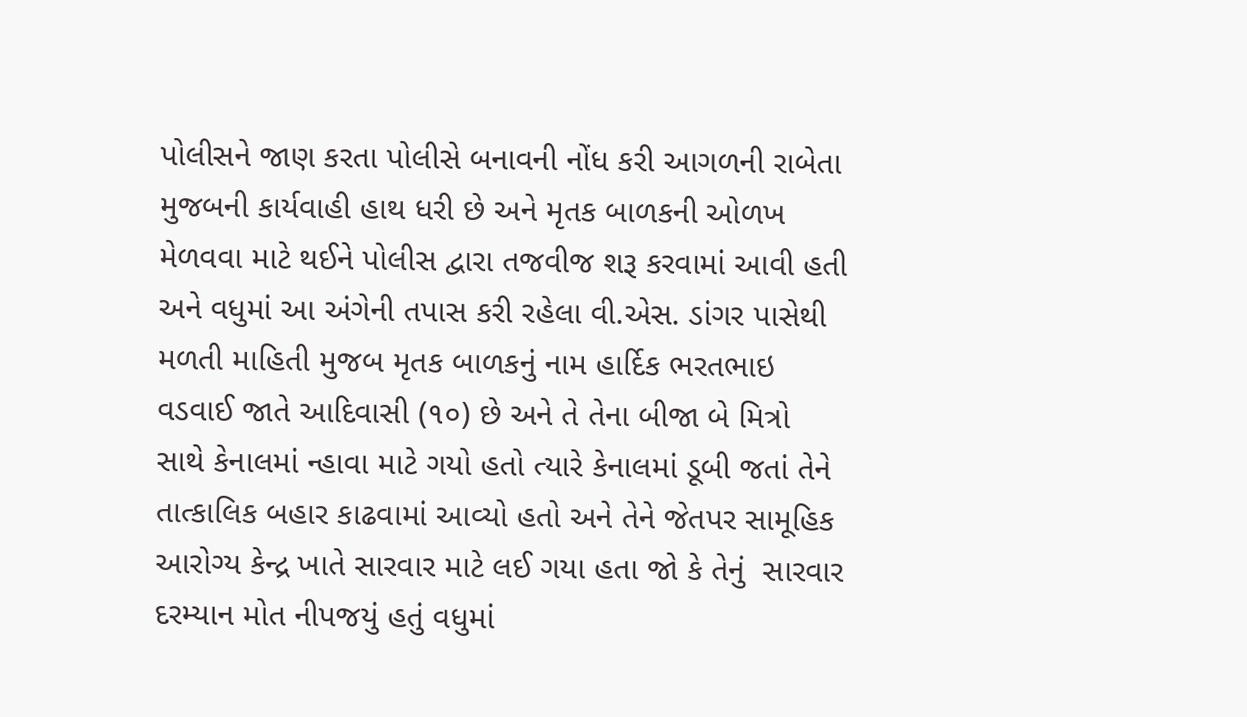પોલીસને જાણ કરતા પોલીસે બનાવની નોંધ કરી આગળની રાબેતા મુજબની કાર્યવાહી હાથ ધરી છે અને મૃતક બાળકની ઓળખ મેળવવા માટે થઈને પોલીસ દ્વારા તજવીજ શરૂ કરવામાં આવી હતી અને વધુમાં આ અંગેની તપાસ કરી રહેલા વી.એસ. ડાંગર પાસેથી મળતી માહિતી મુજબ મૃતક બાળકનું નામ હાર્દિક ભરતભાઇ વડવાઈ જાતે આદિવાસી (૧૦) છે અને તે તેના બીજા બે મિત્રો સાથે કેનાલમાં ન્હાવા માટે ગયો હતો ત્યારે કેનાલમાં ડૂબી જતાં તેને તાત્કાલિક બહાર કાઢવામાં આવ્યો હતો અને તેને જેતપર સામૂહિક આરોગ્ય કેન્દ્ર ખાતે સારવાર માટે લઈ ગયા હતા જો કે તેનું  સારવાર દરમ્યાન મોત નીપજયું હતું વધુમાં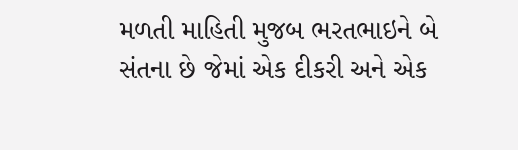મળતી માહિતી મુજબ ભરતભાઇને બે સંતના છે જેમાં એક દીકરી અને એક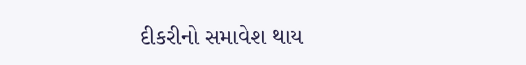દીકરીનો સમાવેશ થાય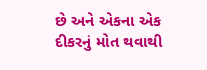છે અને એકના એક દીકરનું મોત થવાથી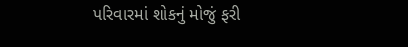પરિવારમાં શોકનું મોજું ફરી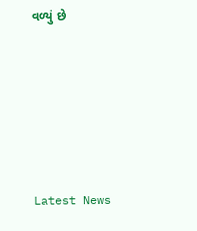વળ્યું છે






Latest News